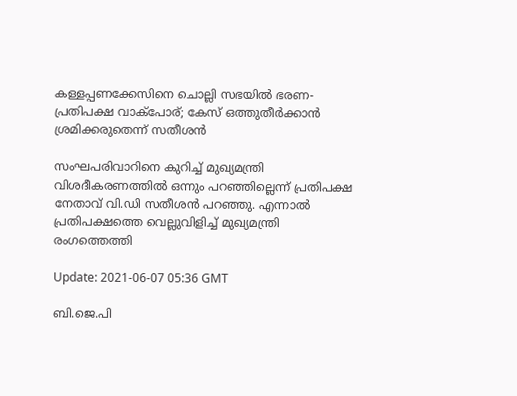കള്ളപ്പണക്കേസിനെ ചൊല്ലി സഭയിൽ ഭരണ- പ്രതിപക്ഷ വാക്പോര്; കേസ് ഒത്തുതീർക്കാൻ ശ്രമിക്കരുതെന്ന് സതീശൻ

സംഘപരിവാറിനെ കുറിച്ച് മുഖ്യമന്ത്രി വിശദീകരണത്തിൽ ഒന്നും പറഞ്ഞില്ലെന്ന് പ്രതിപക്ഷ നേതാവ് വി.ഡി സതീശൻ പറഞ്ഞു. എന്നാൽ പ്രതിപക്ഷത്തെ വെല്ലുവിളിച്ച് മുഖ്യമന്ത്രി രംഗത്തെത്തി

Update: 2021-06-07 05:36 GMT

ബി.ജെ.പി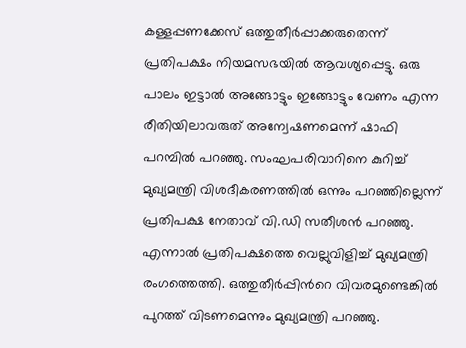കള്ളപ്പണക്കേസ് ഒത്തുതീർപ്പാക്കരുതെന്ന് പ്രതിപക്ഷം നിയമസഭയിൽ ആവശ്യപ്പെട്ടു. ഒരു പാലം ഇട്ടാൽ അങ്ങോട്ടും ഇങ്ങോട്ടും വേണം എന്ന രീതിയിലാവരുത് അന്വേഷണമെന്ന് ഷാഫി പറമ്പിൽ പറഞ്ഞു. സംഘപരിവാറിനെ കുറിച്ച് മുഖ്യമന്ത്രി വിശദീകരണത്തിൽ ഒന്നും പറഞ്ഞില്ലെന്ന് പ്രതിപക്ഷ നേതാവ് വി.ഡി സതീശൻ പറഞ്ഞു. എന്നാൽ പ്രതിപക്ഷത്തെ വെല്ലുവിളിച്ച് മുഖ്യമന്ത്രി രംഗത്തെത്തി. ഒത്തുതീർപ്പിന്‍റെ വിവരമുണ്ടെങ്കിൽ പുറത്ത് വിടണമെന്നും മുഖ്യമന്ത്രി പറഞ്ഞു.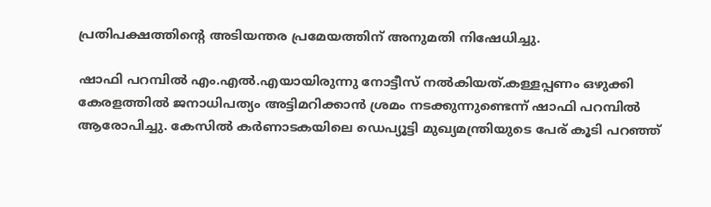പ്രതിപക്ഷത്തിന്‍റെ അടിയന്തര പ്രമേയത്തിന് അനുമതി നിഷേധിച്ചു.

ഷാഫി പറമ്പില്‍ എം.എല്‍.എയായിരുന്നു നോട്ടീസ് നല്‍കിയത്.കള്ളപ്പണം ഒഴുക്കി കേരളത്തിൽ ജനാധിപത്യം അട്ടിമറിക്കാൻ ശ്രമം നടക്കുന്നുണ്ടെന്ന് ഷാഫി പറമ്പില്‍ ആരോപിച്ചു. കേസില്‍ കർണാടകയിലെ ഡെപ്യൂട്ടി മുഖ്യമന്ത്രിയുടെ പേര് കൂടി പറഞ്ഞ്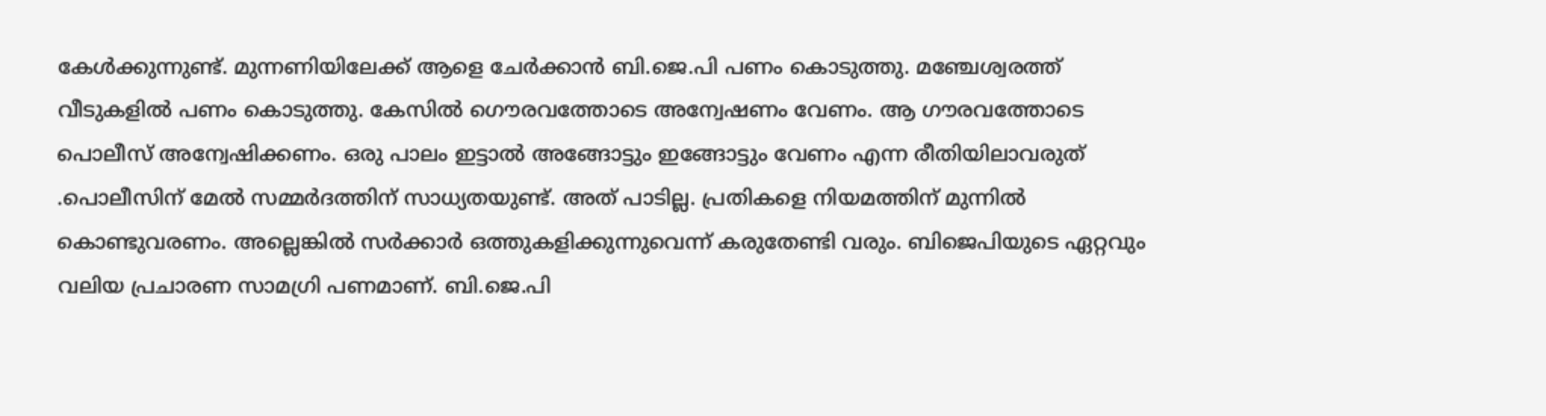കേൾക്കുന്നുണ്ട്. മുന്നണിയിലേക്ക് ആളെ ചേർക്കാൻ ബി.ജെ.പി പണം കൊടുത്തു. മഞ്ചേശ്വരത്ത് വീടുകളിൽ പണം കൊടുത്തു. കേസില്‍ ഗൌരവത്തോടെ അന്വേഷണം വേണം. ആ ഗൗരവത്തോടെ പൊലീസ് അന്വേഷിക്കണം. ഒരു പാലം ഇട്ടാൽ അങ്ങോട്ടും ഇങ്ങോട്ടും വേണം എന്ന രീതിയിലാവരുത് .പൊലീസിന് മേൽ സമ്മർദത്തിന് സാധ്യതയുണ്ട്. അത് പാടില്ല. പ്രതികളെ നിയമത്തിന് മുന്നിൽ കൊണ്ടുവരണം. അല്ലെങ്കിൽ സർക്കാർ ഒത്തുകളിക്കുന്നുവെന്ന് കരുതേണ്ടി വരും. ബിജെപിയുടെ ഏറ്റവും വലിയ പ്രചാരണ സാമഗ്രി പണമാണ്. ബി.ജെ.പി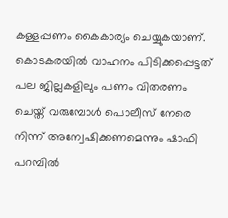കള്ളപ്പണം കൈകാര്യം ചെയ്യുകയാണ്. കൊടകരയിൽ വാഹനം പിടിക്കപ്പെട്ടത് പല ജില്ലകളിലും പണം വിതരണം ചെയ്ത് വരുമ്പോൾ പൊലീസ് നേരെ നിന്ന് അന്വേഷിക്കണമെന്നും ഷാഫി പറമ്പില്‍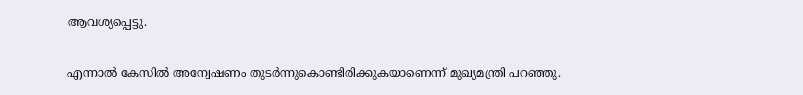ആവശ്യപ്പെട്ടു.

എന്നാല്‍ കേസില്‍ അന്വേഷണം തുടര്‍ന്നുകൊണ്ടിരിക്കുകയാണെന്ന് മുഖ്യമന്ത്രി പറഞ്ഞു.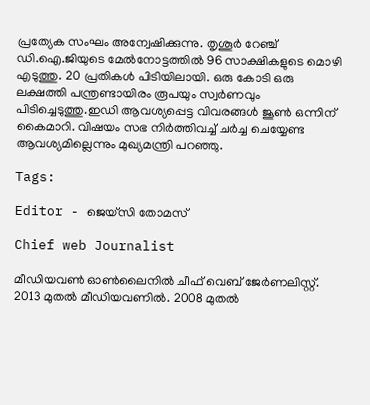പ്രത്യേക സംഘം അന്വേഷിക്കുന്നു. തൃശൂർ റേഞ്ച് ഡി.ഐ.ജിയുടെ മേൽനോട്ടത്തിൽ 96 സാക്ഷികളുടെ മൊഴി എടുത്തു. 20 പ്രതികൾ പിടിയിലായി. ഒരു കോടി ഒരു ലക്ഷത്തി പന്ത്രണ്ടായിരം രൂപയും സ്വർണവും പിടിച്ചെടുത്തു.ഇഡി ആവശ്യപ്പെട്ട വിവരങ്ങൾ ജൂൺ ഒന്നിന് കൈമാറി. വിഷയം സഭ നിര്‍ത്തിവച്ച് ചര്‍ച്ച ചെയ്യേണ്ട ആവശ്യമില്ലെന്നും മുഖ്യമന്ത്രി പറഞ്ഞു.

Tags:

Editor - ജെയ്സി തോമസ്

Chief web Journalist

മീഡിയവൺ ഓൺലൈനിൽ ചീഫ് വെബ് ജേർണലിസ്റ്റ്. 2013 മുതൽ മീഡിയവണിൽ. 2008 മുതൽ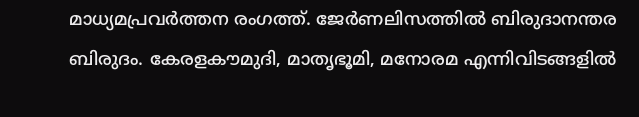മാധ്യമപ്രവർത്തന രംഗത്ത്. ജേർണലിസത്തിൽ ബിരുദാനന്തര ബിരുദം. കേരളകൗമുദി, മാതൃഭൂമി, മനോരമ എന്നിവിടങ്ങളിൽ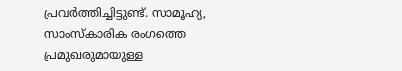പ്രവർത്തിച്ചിട്ടുണ്ട്. സാമൂഹ്യ, സാംസ്‌കാരിക രംഗത്തെ പ്രമുഖരുമായുള്ള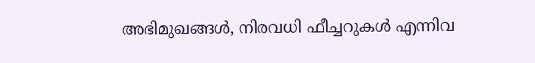അഭിമുഖങ്ങൾ, നിരവധി ഫീച്ചറുകൾ എന്നിവ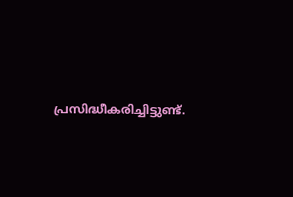പ്രസിദ്ധീകരിച്ചിട്ടുണ്ട്.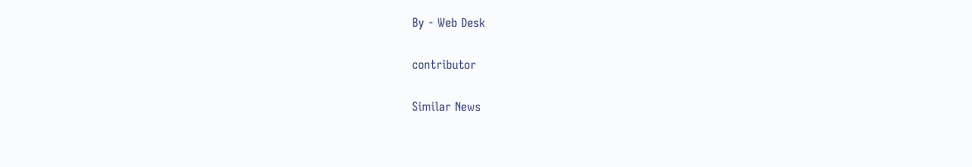By - Web Desk

contributor

Similar News